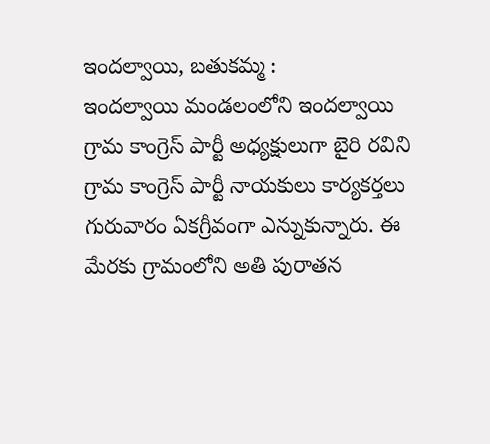ఇందల్వాయి, బతుకమ్మ :
ఇందల్వాయి మండలంలోని ఇందల్వాయి గ్రామ కాంగ్రెస్ పార్టీ అధ్యక్షులుగా బైరి రవిని గ్రామ కాంగ్రెస్ పార్టీ నాయకులు కార్యకర్తలు గురువారం ఏకగ్రీవంగా ఎన్నుకున్నారు. ఈ మేరకు గ్రామంలోని అతి పురాతన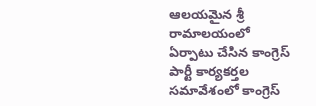ఆలయమైన శ్రీ రామాలయంలో ఏర్పాటు చేసిన కాంగ్రెస్ పార్టీ కార్యకర్తల సమావేశంలో కాంగ్రెస్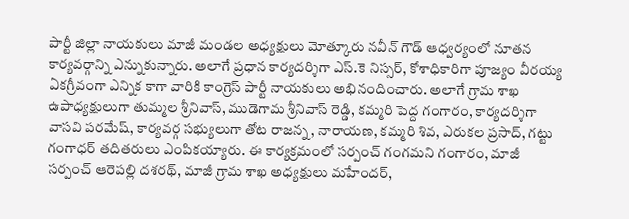పార్టీ జిల్లా నాయకులు మాజీ మండల అధ్యక్షులు మోత్కూరు నవీన్ గౌడ్ ఆధ్వర్యంలో నూతన కార్యవర్గాన్ని ఎన్నుకున్నారు. అలాగే ప్రధాన కార్యదర్శిగా ఎస్.కె నిస్సర్, కోశాధికారిగా పూజ్యం వీరయ్య ఏకగ్రీవంగా ఎన్నిక కాగా వారికి కాంగ్రెస్ పార్టీ నాయకులు అభినందించారు. అలాగే గ్రామ శాఖ ఉపాధ్యక్షులుగా తుమ్మల శ్రీనివాస్, ముడెగామ శ్రీనివాస్ రెడ్డి, కమ్మరి పెద్ద గంగారం, కార్యదర్శిగా వాసవి పరమేష్, కార్యవర్గ సభ్యులుగా తోట రాజన్న, నారాయణ, కమ్మరి శివ, ఎరుకల ప్రసాద్, గట్టు గంగాధర్ తదితరులు ఎంపికయ్యారు. ఈ కార్యక్రమంలో సర్పంచ్ గంగమని గంగారం, మాజీ సర్పంచ్ ఆరెపల్లి దశరథ్, మాజీ గ్రామ శాఖ అధ్యక్షులు మహేందర్,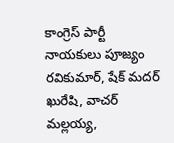కాంగ్రెస్ పార్టీ నాయకులు పూజ్యం రవికుమార్, షేక్ మదర్ ఖురేషి, వాచర్ మల్లయ్య,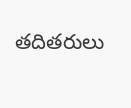తదితరులు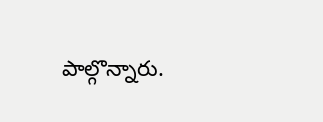పాల్గొన్నారు.